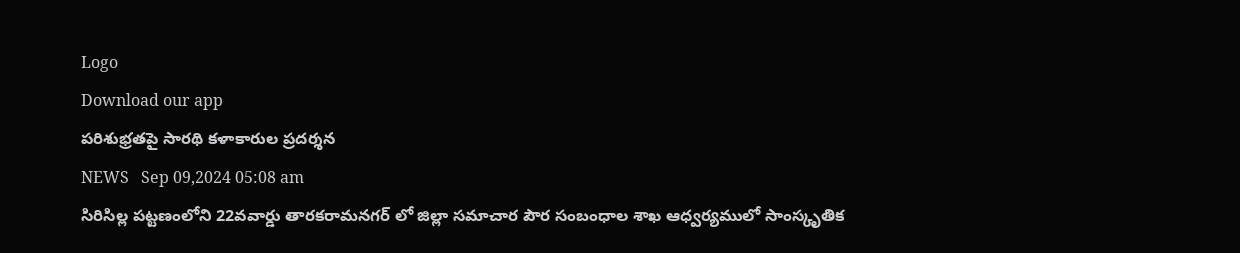Logo
Download our app
పరిశుభ్రతపై సారథి కళాకారుల ప్రదర్శన
NEWS   Sep 09,2024 05:08 am
సిరిసిల్ల పట్టణంలోని 22వవార్డు తారకరామనగర్ లో జిల్లా సమాచార పౌర సంబంధాల శాఖ ఆధ్వర్యములో సాంస్కృతిక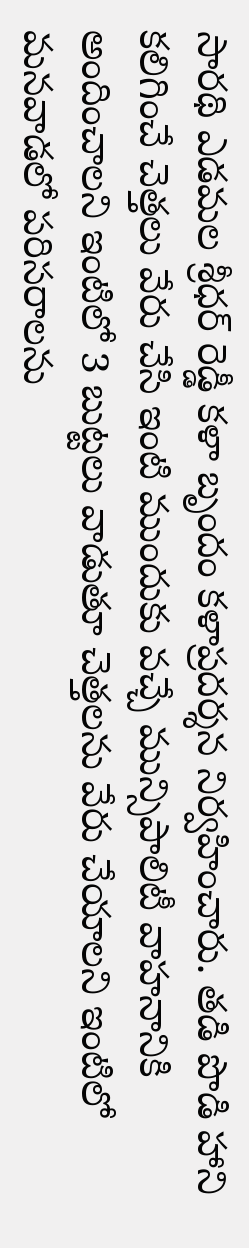సారథి ఎడమల శ్రీధర్ రెడ్డీ కళా బృందం కళాప్రదర్శన నిర్వహించారు. తడి పొడి హాని కలిగించే చెత్తలు వేరు చేసి ఇంటి ముందుకు వచ్చే మున్సిపాలిటీ వాహనానికి అందించాలని ఇంటిలో 3 బుట్టలు వాడుతూ చెత్తలను వేరు చేయాలని ఇంటిలో మనవాడలో పరిసరాలను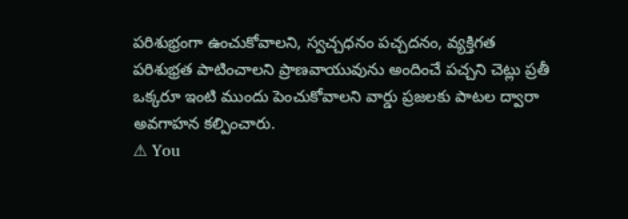పరిశుభ్రంగా ఉంచుకోవాలని, స్వచ్చధనం పచ్చదనం, వ్యక్తిగత పరిశుభ్రత పాటించాలని ప్రాణవాయువును అందించే పచ్చని చెట్లు ప్రతీ ఒక్కరూ ఇంటి ముందు పెంచుకోవాలని వార్డు ప్రజలకు పాటల ద్వారా అవగాహన కల్పించారు.
⚠ You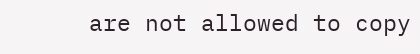are not allowed to copy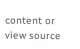content or view source